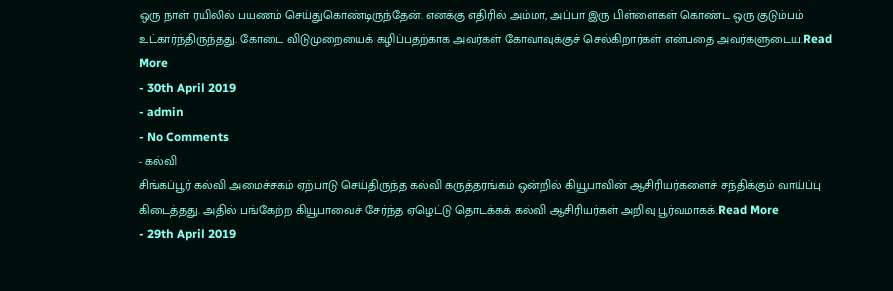ஒரு நாள் ரயிலில் பயணம் செய்துகொண்டிருந்தேன். எனக்கு எதிரில் அம்மா, அப்பா இரு பிள்ளைகள் கொண்ட ஒரு குடும்பம் உட்கார்ந்திருந்தது. கோடை விடுமுறையைக் கழிப்பதற்காக அவர்கள் கோவாவுக்குச் செல்கிறார்கள் என்பதை அவர்களுடைய.Read More
- 30th April 2019
- admin
- No Comments
- கல்வி
சிங்கப்பூர் கல்வி அமைச்சகம் ஏற்பாடு செய்திருந்த கல்வி கருத்தரங்கம் ஒன்றில் கியூபாவின் ஆசிரியர்களைச் சந்திக்கும் வாய்ப்பு கிடைத்தது. அதில் பங்கேற்ற கியூபாவைச் சேர்ந்த ஏழெட்டு தொடக்கக் கல்வி ஆசிரியர்கள் அறிவு பூர்வமாகக்.Read More
- 29th April 2019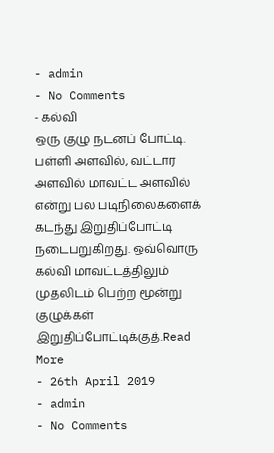- admin
- No Comments
- கல்வி
ஒரு குழு நடனப் போட்டி. பள்ளி அளவில், வட்டார அளவில் மாவட்ட அளவில் என்று பல படிநிலைகளைக் கடந்து இறுதிப்போட்டி நடைபறுகிறது. ஒவ்வொரு கல்வி மாவட்டத்திலும் முதலிடம் பெற்ற மூன்று குழுக்கள் இறுதிப்போட்டிக்குத்.Read More
- 26th April 2019
- admin
- No Comments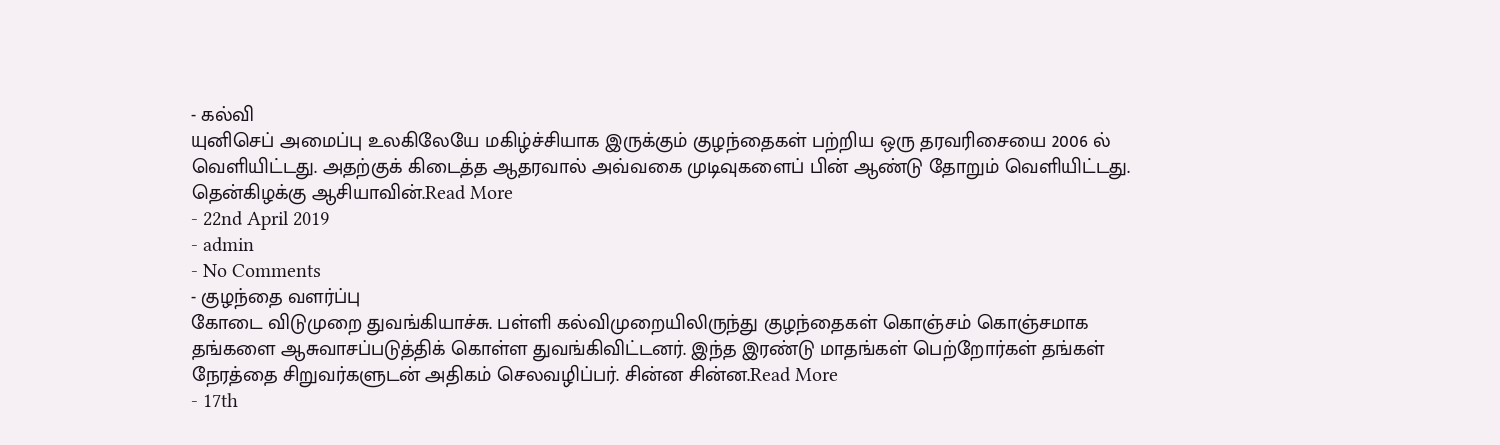- கல்வி
யுனிசெப் அமைப்பு உலகிலேயே மகிழ்ச்சியாக இருக்கும் குழந்தைகள் பற்றிய ஒரு தரவரிசையை 2006 ல் வெளியிட்டது. அதற்குக் கிடைத்த ஆதரவால் அவ்வகை முடிவுகளைப் பின் ஆண்டு தோறும் வெளியிட்டது. தென்கிழக்கு ஆசியாவின்.Read More
- 22nd April 2019
- admin
- No Comments
- குழந்தை வளர்ப்பு
கோடை விடுமுறை துவங்கியாச்சு. பள்ளி கல்விமுறையிலிருந்து குழந்தைகள் கொஞ்சம் கொஞ்சமாக தங்களை ஆசுவாசப்படுத்திக் கொள்ள துவங்கிவிட்டனர். இந்த இரண்டு மாதங்கள் பெற்றோர்கள் தங்கள் நேரத்தை சிறுவர்களுடன் அதிகம் செலவழிப்பர். சின்ன சின்ன.Read More
- 17th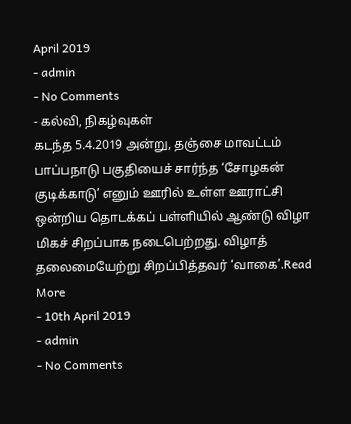April 2019
- admin
- No Comments
- கல்வி, நிகழ்வுகள்
கடந்த 5.4.2019 அன்று, தஞ்சை மாவட்டம் பாப்பநாடு பகுதியைச் சார்ந்த ‘சோழகன் குடிக்காடு’ எனும் ஊரில் உள்ள ஊராட்சி ஒன்றிய தொடக்கப் பள்ளியில் ஆண்டு விழா மிகச் சிறப்பாக நடைபெற்றது. விழாத் தலைமையேற்று சிறப்பித்தவர் ‘வாகை’.Read More
- 10th April 2019
- admin
- No Comments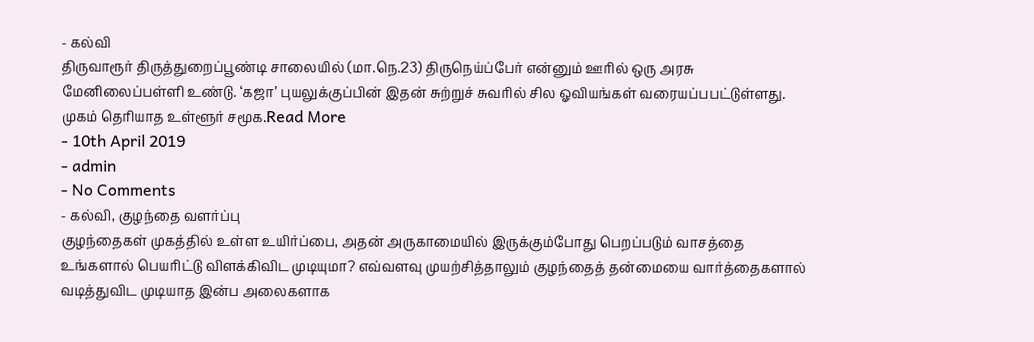- கல்வி
திருவாரூர் திருத்துறைப்பூண்டி சாலையில் (மா.நெ.23) திருநெய்ப்பேர் என்னும் ஊரில் ஒரு அரசு மேனிலைப்பள்ளி உண்டு. ‘கஜா’ புயலுக்குப்பின் இதன் சுற்றுச் சுவரில் சில ஓவியங்கள் வரையப்பபட்டுள்ளது. முகம் தெரியாத உள்ளூர் சமூக.Read More
- 10th April 2019
- admin
- No Comments
- கல்வி, குழந்தை வளர்ப்பு
குழந்தைகள் முகத்தில் உள்ள உயிர்ப்பை, அதன் அருகாமையில் இருக்கும்போது பெறப்படும் வாசத்தை உங்களால் பெயரிட்டு விளக்கிவிட முடியுமா? எவ்வளவு முயற்சித்தாலும் குழந்தைத் தன்மையை வார்த்தைகளால் வடித்துவிட முடியாத இன்ப அலைகளாக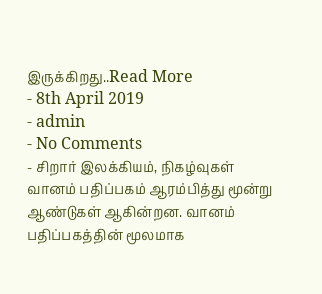இருக்கிறது..Read More
- 8th April 2019
- admin
- No Comments
- சிறார் இலக்கியம், நிகழ்வுகள்
வானம் பதிப்பகம் ஆரம்பித்து மூன்று ஆண்டுகள் ஆகின்றன. வானம் பதிப்பகத்தின் மூலமாக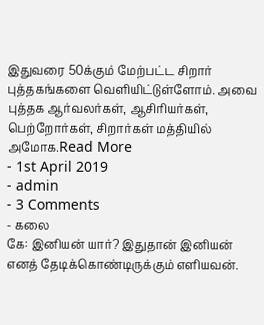இதுவரை 50க்கும் மேற்பட்ட சிறார் புத்தகங்களை வெளியிட்டுள்ளோம். அவை புத்தக ஆர்வலர்கள், ஆசிரியர்கள், பெற்றோர்கள், சிறார்கள் மத்தியில் அமோக.Read More
- 1st April 2019
- admin
- 3 Comments
- கலை
கே: இனியன் யார்? இதுதான் இனியன் எனத் தேடிக்கொண்டிருக்கும் எளியவன்.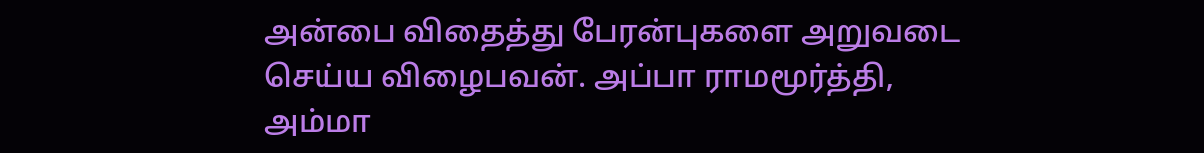அன்பை விதைத்து பேரன்புகளை அறுவடை செய்ய விழைபவன். அப்பா ராமமூர்த்தி, அம்மா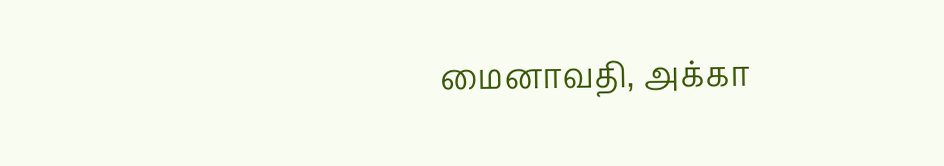மைனாவதி, அக்கா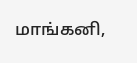மாங்கனி,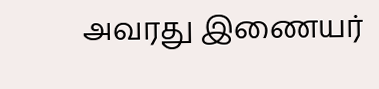அவரது இணையர்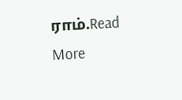ராம்.Read More